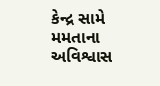કેન્દ્ર સામે મમતાના અવિશ્વાસ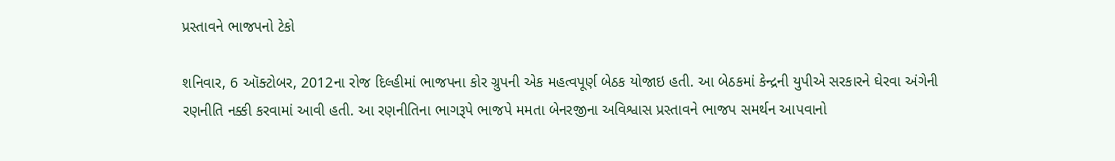પ્રસ્તાવને ભાજપનો ટેકો

શનિવાર, 6 ઑક્ટોબર, 2012ના રોજ દિલ્હીમાં ભાજપના કોર ગ્રુપની એક મહત્વપૂર્ણ બેઠક યોજાઇ હતી. આ બેઠકમાં કેન્દ્રની યુપીએ સરકારને ઘેરવા અંગેની રણનીતિ નક્કી કરવામાં આવી હતી. આ રણનીતિના ભાગરૂપે ભાજપે મમતા બેનરજીના અવિશ્વાસ પ્રસ્તાવને ભાજપ સમર્થન આપવાનો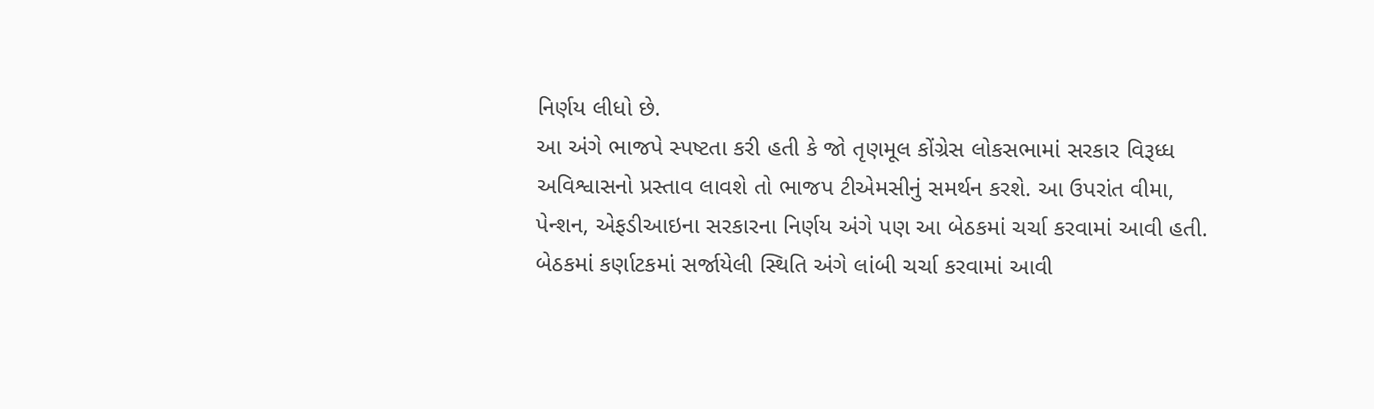નિર્ણય લીધો છે.
આ અંગે ભાજપે સ્પષ્ટતા કરી હતી કે જો તૃણમૂલ કોંગ્રેસ લોકસભામાં સરકાર વિરૂધ્ધ અવિશ્વાસનો પ્રસ્તાવ લાવશે તો ભાજપ ટીએમસીનું સમર્થન કરશે. આ ઉપરાંત વીમા, પેન્શન, એફડીઆઇના સરકારના નિર્ણય અંગે પણ આ બેઠકમાં ચર્ચા કરવામાં આવી હતી. બેઠકમાં કર્ણાટકમાં સર્જાયેલી સ્થિતિ અંગે લાંબી ચર્ચા કરવામાં આવી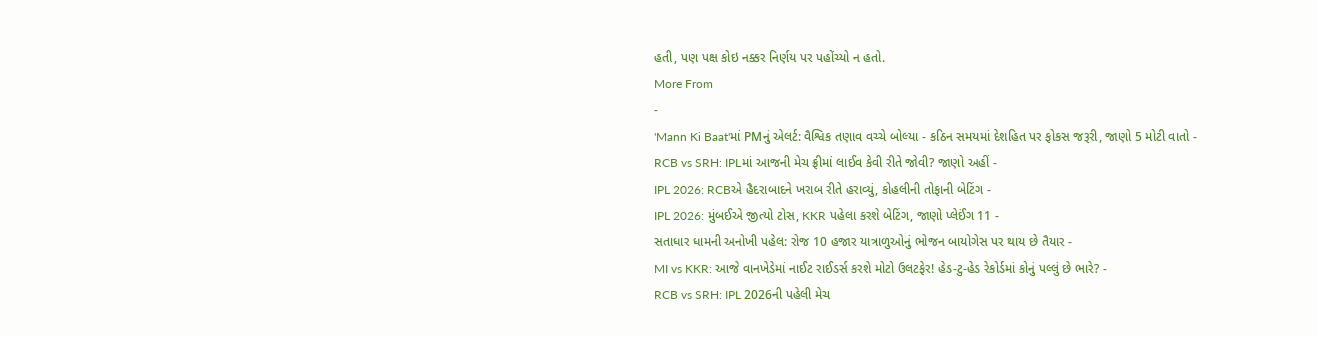હતી, પણ પક્ષ કોઇ નક્કર નિર્ણય પર પહોંચ્યો ન હતો.
More From
-
'Mann Ki Baat'માં PMનું એલર્ટ: વૈશ્વિક તણાવ વચ્ચે બોલ્યા - કઠિન સમયમાં દેશહિત પર ફોકસ જરૂરી, જાણો 5 મોટી વાતો -
RCB vs SRH: IPLમાં આજની મેચ ફ્રીમાં લાઈવ કેવી રીતે જોવી? જાણો અહીં -
IPL 2026: RCBએ હૈદરાબાદને ખરાબ રીતે હરાવ્યું, કોહલીની તોફાની બેટિંગ -
IPL 2026: મુંબઈએ જીત્યો ટોસ, KKR પહેલા કરશે બેટિંગ, જાણો પ્લેઈંગ 11 -
સતાધાર ધામની અનોખી પહેલ: રોજ 10 હજાર યાત્રાળુઓનું ભોજન બાયોગેસ પર થાય છે તૈયાર -
MI vs KKR: આજે વાનખેડેમાં નાઈટ રાઈડર્સ કરશે મોટો ઉલટફેર! હેડ-ટુ-હેડ રેકોર્ડમાં કોનું પલ્લું છે ભારે? -
RCB vs SRH: IPL 2026ની પહેલી મેચ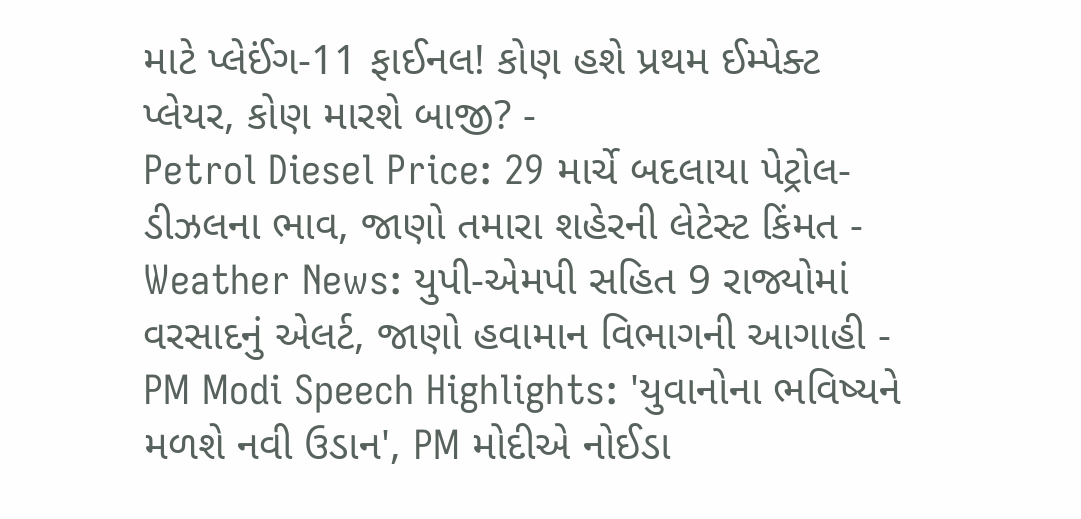માટે પ્લેઈંગ-11 ફાઈનલ! કોણ હશે પ્રથમ ઈમ્પેક્ટ પ્લેયર, કોણ મારશે બાજી? -
Petrol Diesel Price: 29 માર્ચે બદલાયા પેટ્રોલ-ડીઝલના ભાવ, જાણો તમારા શહેરની લેટેસ્ટ કિંમત -
Weather News: યુપી-એમપી સહિત 9 રાજ્યોમાં વરસાદનું એલર્ટ, જાણો હવામાન વિભાગની આગાહી -
PM Modi Speech Highlights: 'યુવાનોના ભવિષ્યને મળશે નવી ઉડાન', PM મોદીએ નોઈડા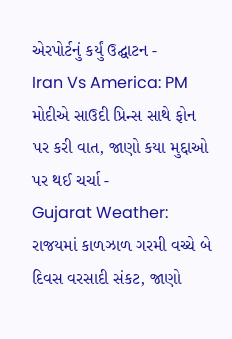એરપોર્ટનું કર્યું ઉદ્ઘાટન -
Iran Vs America: PM મોદીએ સાઉદી પ્રિન્સ સાથે ફોન પર કરી વાત, જાણો કયા મુદ્દાઓ પર થઈ ચર્ચા -
Gujarat Weather: રાજયમાં કાળઝાળ ગરમી વચ્ચે બે દિવસ વરસાદી સંકટ, જાણો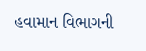હવામાન વિભાગની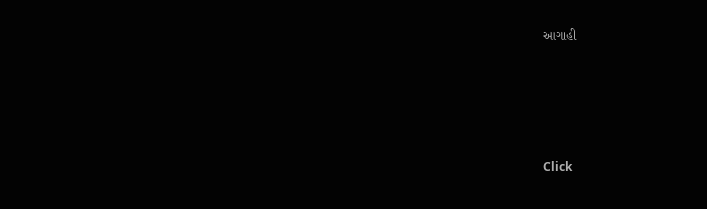આગાહી







Click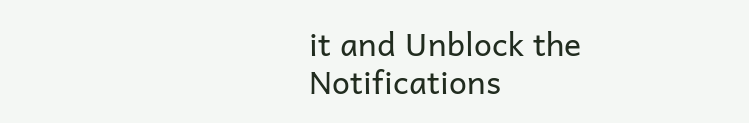it and Unblock the Notifications